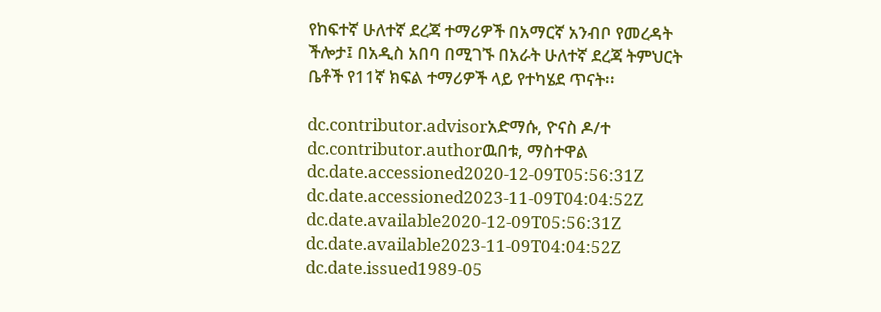የከፍተኛ ሁለተኛ ደረጃ ተማሪዎች በአማርኛ አንብቦ የመረዳት ችሎታ፤ በአዲስ አበባ በሚገኙ በአራት ሁለተኛ ደረጃ ትምህርት ቤቶች የ11ኛ ክፍል ተማሪዎች ላይ የተካሄደ ጥናት፡፡

dc.contributor.advisorአድማሱ, ዮናስ ዶ/ተ
dc.contributor.authorዉበቱ, ማስተዋል
dc.date.accessioned2020-12-09T05:56:31Z
dc.date.accessioned2023-11-09T04:04:52Z
dc.date.available2020-12-09T05:56:31Z
dc.date.available2023-11-09T04:04:52Z
dc.date.issued1989-05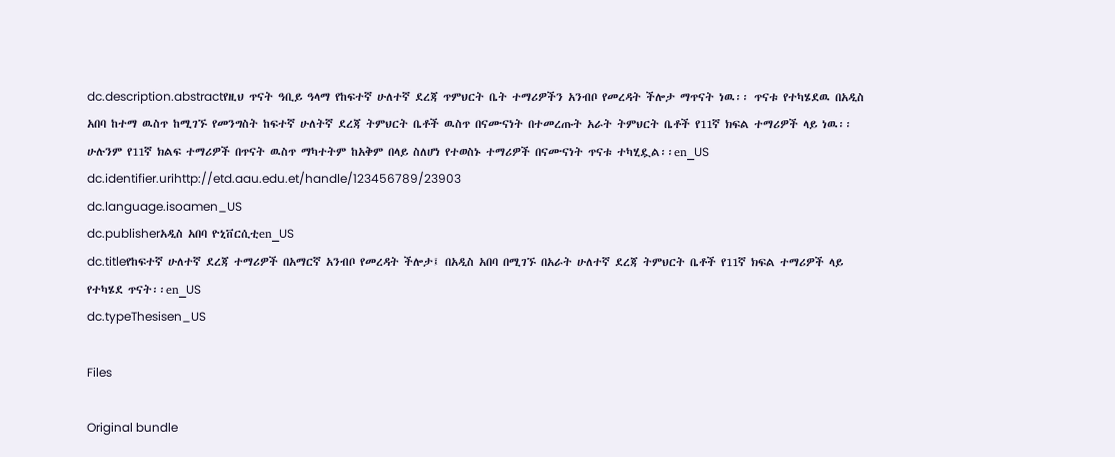dc.description.abstractየዚህ ጥናት ዓቢይ ዓላማ የከፍተኛ ሁለተኛ ደረጃ ጥምህርት ቤት ተማሪዎችን አንብቦ የመረዳት ችሎታ ማጥናት ነዉ፡፡ ጥናቱ የተካሄደዉ በአዲስ አበባ ከተማ ዉስጥ ከሚገኙ የመንግስት ከፍተኛ ሁለትኛ ደረጃ ትምህርት ቤቶች ዉስጥ በናሙናነት በተመረጡት አራት ትምህርት ቤቶች የ11ኛ ክፍል ተማሪዎች ላይ ነዉ፡፡ሁሉንም የ11ኛ ክልፍ ተማሪዎች በጥናት ዉስጥ ማካተትም ከአቅም በላይ ስለሆነ የተወስኑ ተማሪዎች በናሙናነት ጥናቱ ተካሂዷል፡፡en_US
dc.identifier.urihttp://etd.aau.edu.et/handle/123456789/23903
dc.language.isoamen_US
dc.publisherአዲስ አበባ ዮኒቨርሲቲen_US
dc.titleየከፍተኛ ሁለተኛ ደረጃ ተማሪዎች በአማርኛ አንብቦ የመረዳት ችሎታ፤ በአዲስ አበባ በሚገኙ በአራት ሁለተኛ ደረጃ ትምህርት ቤቶች የ11ኛ ክፍል ተማሪዎች ላይ የተካሄደ ጥናት፡፡en_US
dc.typeThesisen_US

Files

Original bundle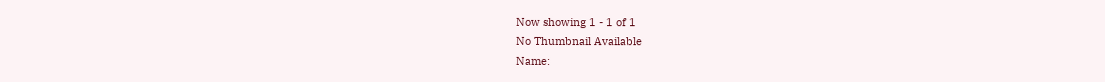Now showing 1 - 1 of 1
No Thumbnail Available
Name: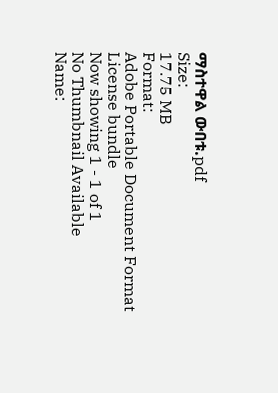ማስተዋል ውበቱ.pdf
Size:
17.75 MB
Format:
Adobe Portable Document Format
License bundle
Now showing 1 - 1 of 1
No Thumbnail Available
Name: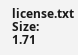license.txt
Size:
1.71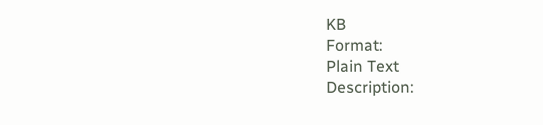KB
Format:
Plain Text
Description: